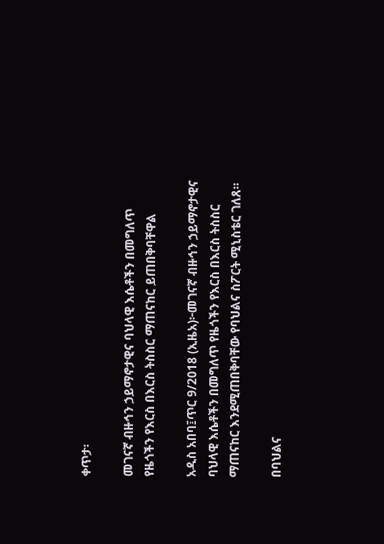ቀጥታ፡

መገናኛ ብዙኅን ኃይማኖታዊና ባህላዊ እሴቶችን በመግለጥ የዜጎችን የእርስ በእርስ ትስስር ማጠናከር ይጠበቅባቸዋል

አዲስ አበባ፤ጥር 9/2018 (ኢዜአ)፦መገናኛ ብዙኅን ኃይማኖታዊና ባህላዊ እሴቶችን በመግለጥ የዜጎችን የእርስ በእርስ ትስስር ማጠናከር እንደሚጠበቅባቸው የባህልና ስፖርት ሚኒስቴር ገለጸ።

በባህልና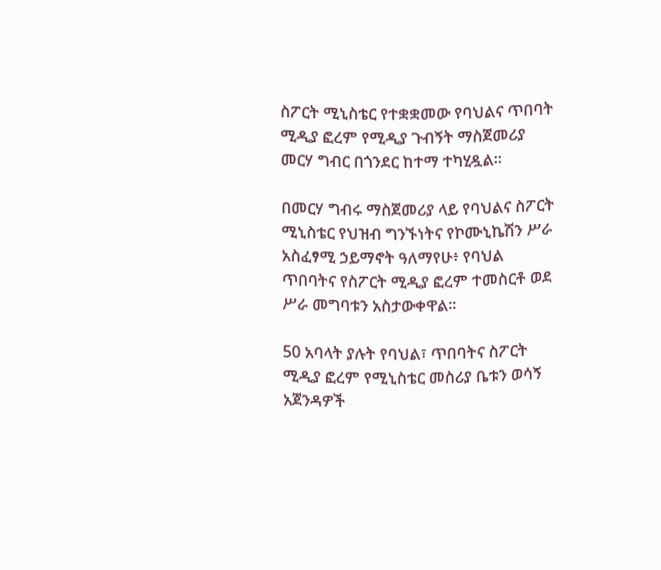ስፖርት ሚኒስቴር የተቋቋመው የባህልና ጥበባት ሚዲያ ፎረም የሚዲያ ጉብኝት ማስጀመሪያ መርሃ ግብር በጎንደር ከተማ ተካሂዷል።

በመርሃ ግብሩ ማስጀመሪያ ላይ የባህልና ስፖርት ሚኒስቴር የህዝብ ግንኙነትና የኮሙኒኬሽን ሥራ አስፈፃሚ ኃይማኖት ዓለማየሁ፥ የባህል ጥበባትና የስፖርት ሚዲያ ፎረም ተመስርቶ ወደ ሥራ መግባቱን አስታውቀዋል።

50 አባላት ያሉት የባህል፣ ጥበባትና ስፖርት ሚዲያ ፎረም የሚኒስቴር መስሪያ ቤቱን ወሳኝ አጀንዳዎች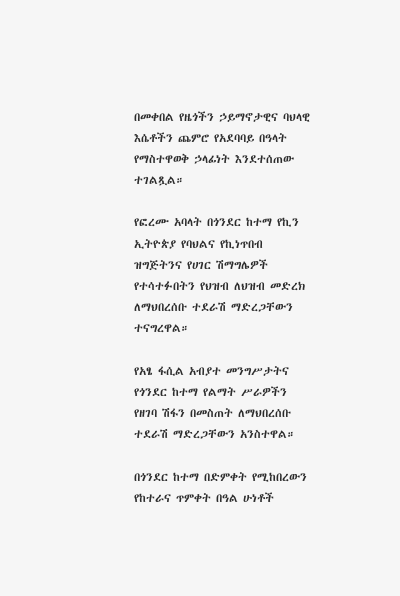በመቀበል የዜጎችን ኃይማኖታዊና ባህላዊ እሴቶችን ጨምሮ የአደባባይ በዓላት የማስተዋወቅ ኃላፊነት እንደተሰጠው ተገልጿል።

የፎረሙ አባላት በጎንደር ከተማ የኪን ኢትዮጵያ የባህልና የኪነጥበብ ዝግጅትንና የሀገር ሽማግሌዎች የተሳተፉበትን የህዝብ ለህዝብ መድረክ ለማህበረሰቡ ተደራሽ ማድረጋቸውን ተናግረዋል።

የአፄ ፋሲል አብያተ መንግሥታትና የጎንደር ከተማ የልማት ሥራዎችን የዘገባ ሽፋን በመስጠት ለማህበረሰቡ ተደራሽ ማድረጋቸውን አንስተዋል።

በጎንደር ከተማ በድምቀት የሚከበረውን የከተራና ጥምቀት በዓል ሁነቶች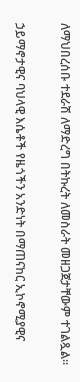ለማህበረሰቡ ተደራሽ ለማድረግ በትኩረት ለመስራት መዘጋጀታቸውም ተገልጿል።

ኃይማኖታዊና ባህላዊ እሴቶች የዜጎችን አንድነት በማጠናከር ኢኮኖሚያዊና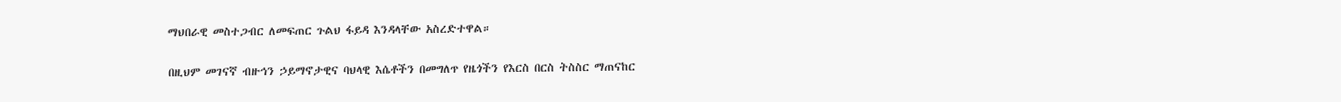ማህበራዊ መስተጋብር ለመፍጠር ጉልህ ፋይዳ እንዳላቸው አስረድተዋል።

በዚህም መገናኛ ብዙኅን ኃይማኖታዊና ባህላዊ እሴቶችን በመግለጥ የዜጎችን የእርስ በርስ ትስስር ማጠናከር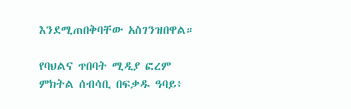እንደሚጠበቅባቸው አስገንዝበዋል።

የባህልና ጥበባት ሚዲያ ፎረም ምክትል ሰብሳቢ በፍቃዱ ዓባይ፥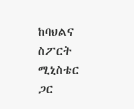ከባህልና ስፖርት ሚኒስቴር ጋር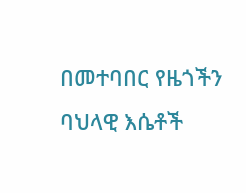በመተባበር የዜጎችን ባህላዊ እሴቶች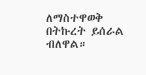ለማስተዋወቅ በትኩረት ይሰራል ብለዋል።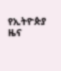የኢትዮጵያ ዜና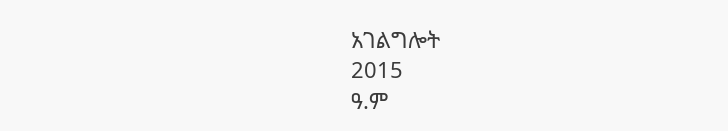አገልግሎት
2015
ዓ.ም